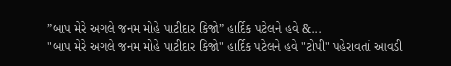”બાપ મેરે અગલે જનમ મોહે પાટીદાર કિજો” હાર્દિક પટેલને હવે &...
"બાપ મેરે અગલે જનમ મોહે પાટીદાર કિજો" હાર્દિક પટેલને હવે "ટોપી" પહેરાવતાં આવડી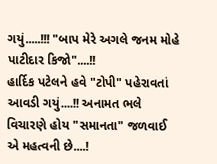ગયું.....!!! "બાપ મેરે અગલે જનમ મોહે પાટીદાર કિજો"....!!
હાર્દિક પટેલને હવે "ટોપી" પહેરાવતાં આવડી ગયું....!! અનામત ભલે વિચારણે હોય "સમાનતા" જળવાઈ એ મહત્વની છે....!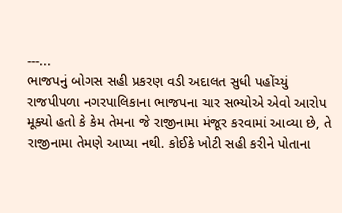---...
ભાજપનું બોગસ સહી પ્રકરણ વડી અદાલત સુધી પહોંચ્યું
રાજપીપળા નગરપાલિકાના ભાજપના ચાર સભ્યોએ એવો આરોપ મૂક્યો હતો કે કેમ તેમના જે રાજીનામા મંજૂર કરવામાં આવ્યા છે, તે રાજીનામા તેમણે આપ્યા નથી. કોઈકે ખોટી સહી કરીને પોતાના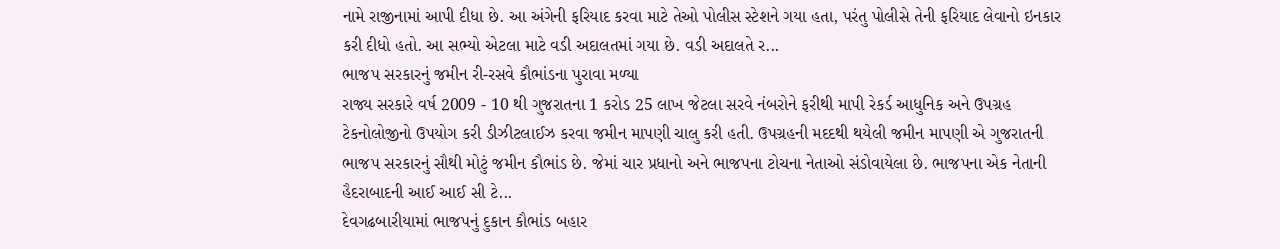નામે રાજીનામાં આપી દીધા છે. આ અંગેની ફરિયાદ કરવા માટે તેઓ પોલીસ સ્ટેશને ગયા હતા, પરંતુ પોલીસે તેની ફરિયાદ લેવાનો ઇનકાર કરી દીધો હતો. આ સભ્યો એટલા માટે વડી અદાલતમાં ગયા છે. વડી અદાલતે ર...
ભાજપ સરકારનું જમીન રી-રસવે કૌભાંડના પુરાવા મળ્યા
રાજ્ય સરકારે વર્ષ 2009 - 10 થી ગુજરાતના 1 કરોડ 25 લાખ જેટલા સરવે નંબરોને ફરીથી માપી રેકર્ડ આધુનિક અને ઉપગ્રહ ટેકનોલોજીનો ઉપયોગ કરી ડીઝીટલાઈઝ કરવા જમીન માપણી ચાલુ કરી હતી. ઉપગ્રહની મદદથી થયેલી જમીન માપણી એ ગુજરાતની ભાજપ સરકારનું સૌથી મોટું જમીન કૌભાંડ છે. જેમાં ચાર પ્રધાનો અને ભાજપના ટોચના નેતાઓ સંડોવાયેલા છે. ભાજપના એક નેતાની હૈદરાબાદની આઈ આઈ સી ટે...
દેવગઢબારીયામાં ભાજપનું દુકાન કૌભાંડ બહાર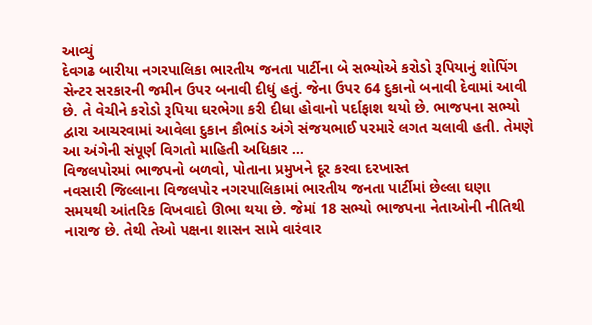આવ્યું
દેવગઢ બારીયા નગરપાલિકા ભારતીય જનતા પાર્ટીના બે સભ્યોએ કરોડો રૂપિયાનું શોપિંગ સેન્ટર સરકારની જમીન ઉપર બનાવી દીધું હતું. જેના ઉપર 64 દુકાનો બનાવી દેવામાં આવી છે. તે વેચીને કરોડો રૂપિયા ઘરભેગા કરી દીધા હોવાનો પર્દાફાશ થયો છે. ભાજપના સભ્યો દ્વારા આચરવામાં આવેલા દુકાન કૌભાંડ અંગે સંજયભાઈ પરમારે લગત ચલાવી હતી. તેમણે આ અંગેની સંપૂર્ણ વિગતો માહિતી અધિકાર ...
વિજલપોરમાં ભાજપનો બળવો, પોતાના પ્રમુખને દૂર કરવા દરખાસ્ત
નવસારી જિલ્લાના વિજલપોર નગરપાલિકામાં ભારતીય જનતા પાર્ટીમાં છેલ્લા ઘણા સમયથી આંતરિક વિખવાદો ઊભા થયા છે. જેમાં 18 સભ્યો ભાજપના નેતાઓની નીતિથી નારાજ છે. તેથી તેઓ પક્ષના શાસન સામે વારંવાર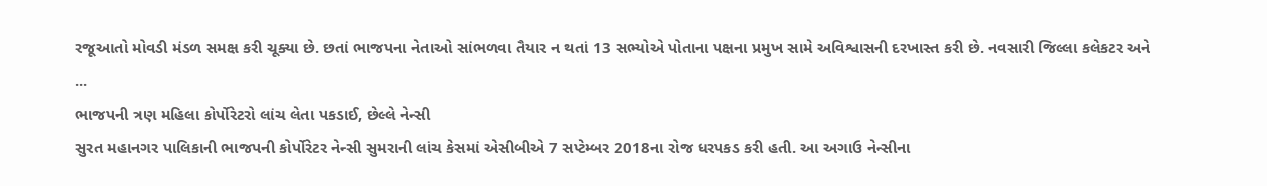રજૂઆતો મોવડી મંડળ સમક્ષ કરી ચૂક્યા છે. છતાં ભાજપના નેતાઓ સાંભળવા તૈયાર ન થતાં 13 સભ્યોએ પોતાના પક્ષના પ્રમુખ સામે અવિશ્વાસની દરખાસ્ત કરી છે. નવસારી જિલ્લા કલેકટર અને ...
ભાજપની ત્રણ મહિલા કોર્પોરેટરો લાંચ લેતા પકડાઈ, છેલ્લે નેન્સી
સુરત મહાનગર પાલિકાની ભાજપની કોર્પોરેટર નેન્સી સુમરાની લાંચ કેસમાં એસીબીએ 7 સપ્ટેમ્બર 2018ના રોજ ધરપકડ કરી હતી. આ અગાઉ નેન્સીના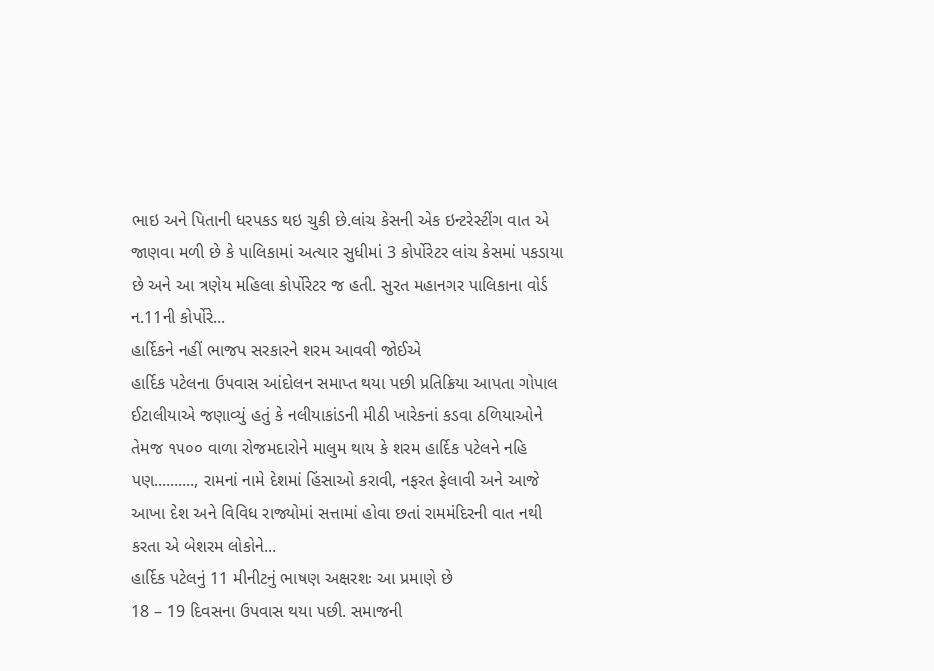ભાઇ અને પિતાની ધરપકડ થઇ ચુકી છે.લાંચ કેસની એક ઇન્ટરેસ્ટીંગ વાત એ જાણવા મળી છે કે પાલિકામાં અત્યાર સુધીમાં 3 કોર્પોરેટર લાંચ કેસમાં પકડાયા છે અને આ ત્રણેય મહિલા કોર્પોરેટર જ હતી. સુરત મહાનગર પાલિકાના વોર્ડ ન.11ની કોર્પોરે...
હાર્દિકને નહીં ભાજપ સરકારને શરમ આવવી જોઈએ
હાર્દિક પટેલના ઉપવાસ આંદોલન સમાપ્ત થયા પછી પ્રતિક્રિયા આપતા ગોપાલ ઈટાલીયાએ જણાવ્યું હતું કે નલીયાકાંડની મીઠી ખારેકનાં કડવા ઠળિયાઓને તેમજ ૧૫૦૦ વાળા રોજમદારોને માલુમ થાય કે શરમ હાર્દિક પટેલને નહિ પણ.........., રામનાં નામે દેશમાં હિંસાઓ કરાવી, નફરત ફેલાવી અને આજે આખા દેશ અને વિવિધ રાજ્યોમાં સત્તામાં હોવા છતાં રામમંદિરની વાત નથી કરતા એ બેશરમ લોકોને...
હાર્દિક પટેલનું 11 મીનીટનું ભાષણ અક્ષરશઃ આ પ્રમાણે છે
18 – 19 દિવસના ઉપવાસ થયા પછી. સમાજની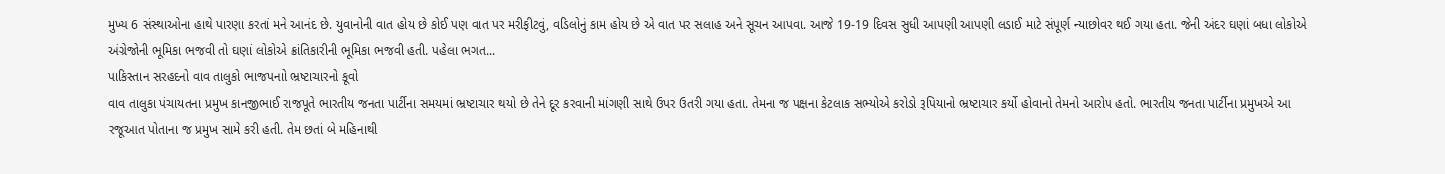મુખ્ય 6 સંસ્થાઓના હાથે પારણા કરતાં મને આનંદ છે. યુવાનોની વાત હોય છે કોઈ પણ વાત પર મરીફીટવું, વડિલોનું કામ હોય છે એ વાત પર સલાહ અને સૂચન આપવા. આજે 19-19 દિવસ સુધી આપણી આપણી લડાઈ માટે સંપૂર્ણ ન્યાછોવર થઈ ગયા હતા. જેની અંદર ઘણાં બધા લોકોએ અંગ્રેજોની ભૂમિકા ભજવી તો ઘણાં લોકોએ ક્રાંતિકારીની ભૂમિકા ભજવી હતી. પહેલા ભગત...
પાકિસ્તાન સરહદનો વાવ તાલુકો ભાજપનાો ભ્રષ્ટાચારનો કૂવો
વાવ તાલુકા પંચાયતના પ્રમુખ કાનજીભાઈ રાજપૂતે ભારતીય જનતા પાર્ટીના સમયમાં ભ્રષ્ટાચાર થયો છે તેને દૂર કરવાની માંગણી સાથે ઉપર ઉતરી ગયા હતા. તેમના જ પક્ષના કેટલાક સભ્યોએ કરોડો રૂપિયાનો ભ્રષ્ટાચાર કર્યો હોવાનો તેમનો આરોપ હતો. ભારતીય જનતા પાર્ટીના પ્રમુખએ આ રજૂઆત પોતાના જ પ્રમુખ સામે કરી હતી. તેમ છતાં બે મહિનાથી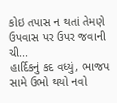કોઇ તપાસ ન થતાં તેમણે ઉપવાસ પર ઉપર જવાની ચી...
હાર્દિકનું કદ વધ્યું, ભાજપ સામે ઉભો થયો નવો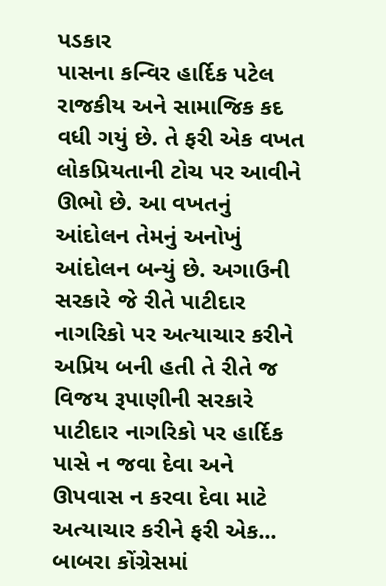પડકાર
પાસના કન્વિર હાર્દિક પટેલ રાજકીય અને સામાજિક કદ વધી ગયું છે. તે ફરી એક વખત લોકપ્રિયતાની ટોચ પર આવીને ઊભો છે. આ વખતનું આંદોલન તેમનું અનોખું આંદોલન બન્યું છે. અગાઉની સરકારે જે રીતે પાટીદાર નાગરિકો પર અત્યાચાર કરીને અપ્રિય બની હતી તે રીતે જ વિજય રૂપાણીની સરકારે પાટીદાર નાગરિકો પર હાર્દિક પાસે ન જવા દેવા અને ઊપવાસ ન કરવા દેવા માટે અત્યાચાર કરીને ફરી એક...
બાબરા કોંગ્રેસમાં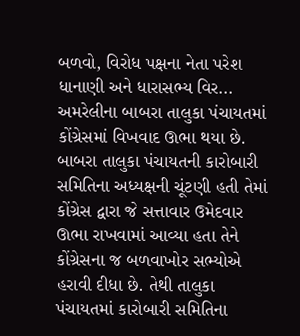બળવો, વિરોધ પક્ષના નેતા પરેશ ધાનાણી અને ધારાસભ્ય વિર...
અમરેલીના બાબરા તાલુકા પંચાયતમાં કોંગ્રેસમાં વિખવાદ ઊભા થયા છે. બાબરા તાલુકા પંચાયતની કારોબારી સમિતિના અધ્યક્ષની ચૂંટણી હતી તેમાં કોંગ્રેસ દ્વારા જે સત્તાવાર ઉમેદવાર ઊભા રાખવામાં આવ્યા હતા તેને કોંગ્રેસના જ બળવાખોર સભ્યોએ હરાવી દીધા છે. તેથી તાલુકા પંચાયતમાં કારોબારી સમિતિના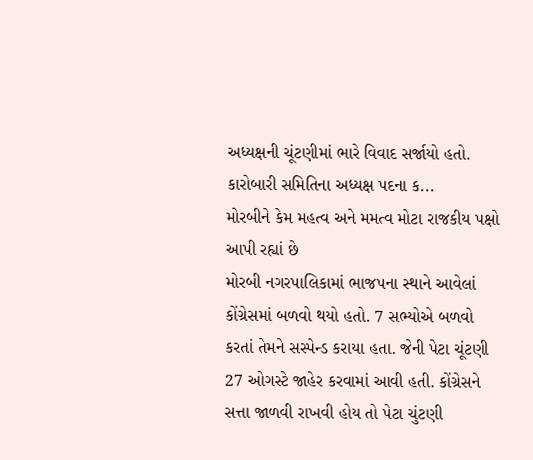અધ્યક્ષની ચૂંટણીમાં ભારે વિવાદ સર્જાયો હતો. કારોબારી સમિતિના અધ્યક્ષ પદના ક...
મોરબીને કેમ મહત્વ અને મમત્વ મોટા રાજકીય પક્ષો આપી રહ્યાં છે
મોરબી નગરપાલિકામાં ભાજપના સ્થાને આવેલાં કોંગ્રેસમાં બળવો થયો હતો. 7 સભ્યોએ બળવો કરતાં તેમને સસ્પેન્ડ કરાયા હતા. જેની પેટા ચૂંટણી 27 ઓગસ્ટે જાહેર કરવામાં આવી હતી. કોંગ્રેસને સત્તા જાળવી રાખવી હોય તો પેટા ચુંટણી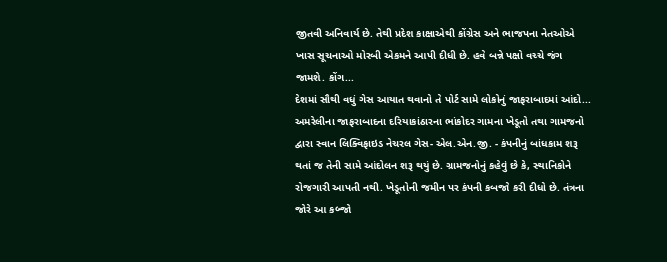જીતવી અનિવાર્ય છે. તેથી પ્રદેશ કાક્ષાએથી કોંગ્રેસ અને ભાજપના નેતઓએ ખાસ સૂચનાઓ મોરબી એકમને આપી દીધી છે. હવે બન્ને પક્ષો વચ્ચે જંગ જામશે. કોંગ...
દેશમાં સૌથી વધું ગેસ આયાત થવાનો તે પોર્ટ સામે લોકોનું જાફરાબાદમાં આંદો...
અમરેલીના જાફરાબાદના દરિયાકાંઠારના ભાંકોદર ગામના ખેડૂતો તથા ગામજનો દ્વારા સ્વાન લિક્વિફાઇડ નેચરલ ગેસ- એલ.એન.જી. - કંપનીનું બાંધકામ શરૂ થતાં જ તેની સામે આંદોલન શરૂ થયું છે. ગ્રામજનોનું કહેવું છે કે, સ્થાનિકોને રોજગારી આપતી નથી. ખેડૂતોની જમીન પર કંપની કબજો કરી દીધો છે. તંત્રના જોરે આ કબ્જો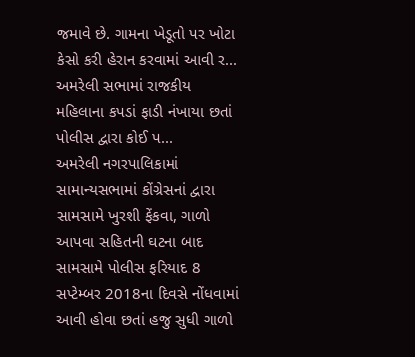જમાવે છે. ગામના ખેડૂતો પર ખોટા કેસો કરી હેરાન કરવામાં આવી ર...
અમરેલી સભામાં રાજકીય મહિલાના કપડાં ફાડી નંખાયા છતાં પોલીસ દ્વારા કોઈ પ...
અમરેલી નગરપાલિકામાં સામાન્યસભામાં કોંગ્રેસનાં દ્વારા સામસામે ખુરશી ફેંકવા, ગાળો આપવા સહિતની ઘટના બાદ સામસામે પોલીસ ફરિયાદ 8 સપ્ટેમ્બર 2018ના દિવસે નોંધવામાં આવી હોવા છતાં હજુ સુધી ગાળો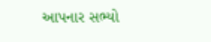આપનાર સભ્યો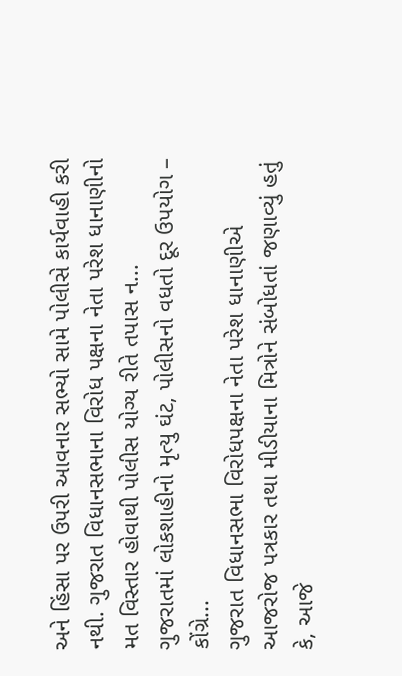અને હિંસા પર ઉપરી આવનાર સભ્યો સામે પોલીસે કાર્યવાહી કરી નથી. ગુજરાત વિધાનસભાના વિરોધ પક્ષના નેતા પરેશ ધાનાણીનો મત વિસ્તાર હોવાથી પોલીસ યોગ્ય રીતે તપાસ ન...
ગુજરાતમાં લોકશાહીનો મૃત્યુ ઘંટ, પોલીસનો વધતો દૂર ઉપયોગ – કોંગ્રે...
ગુજરાત વિધાનસભા વિરોધપક્ષના નેતા પરેશ ધાનાણીએ આજરોજ પત્રકાર તથા મીડીયાના મિત્રોને સંબોધતાં જણાવ્યું હતું કે, આજે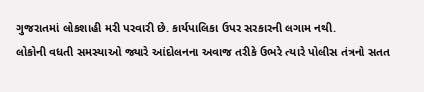ગુજરાતમાં લોકશાહી મરી પરવારી છે. કાર્યપાલિકા ઉપર સરકારની લગામ નથી.
લોકોની વધતી સમસ્યાઓ જ્યારે આંદોલનના અવાજ તરીકે ઉભરે ત્યારે પોલીસ તંત્રનો સતત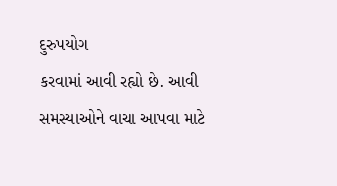દુરુપયોગ
કરવામાં આવી રહ્યો છે. આવી સમસ્યાઓને વાચા આપવા માટે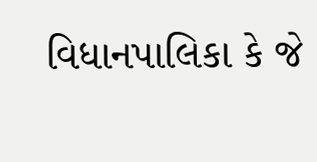વિધાનપાલિકા કે જે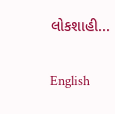લોકશાહી...

English